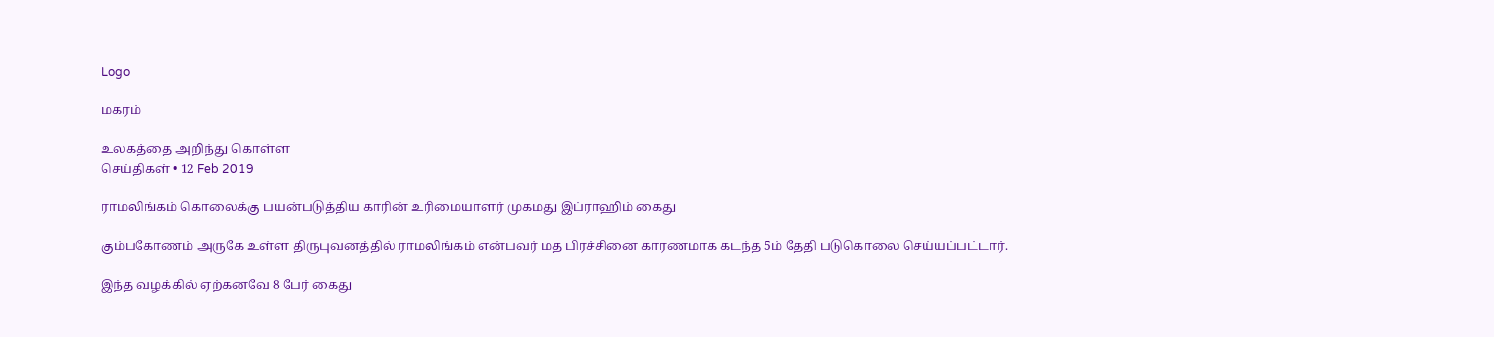Logo

மகரம்

உலகத்தை அறிந்து கொள்ள
செய்திகள் • 12 Feb 2019

ராமலிங்கம் கொலைக்கு பயன்படுத்திய காரின் உரிமையாளர் முகமது இப்ராஹிம் கைது

கும்பகோணம் அருகே உள்ள திருபுவனத்தில் ராமலிங்கம் என்பவர் மத பிரச்சினை காரணமாக கடந்த 5ம் தேதி படுகொலை செய்யப்பட்டார்.

இந்த வழக்கில் ஏற்கனவே 8 பேர் கைது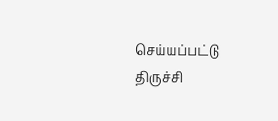செய்யப்பட்டு திருச்சி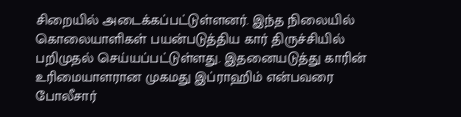சிறையில் அடைக்கப்பட்டுள்ளனர். இந்த நிலையில் கொலையாளிகள் பயன்படுத்திய கார் திருச்சியில் பறிமுதல் செய்யப்பட்டுள்ளது. இதனையடுத்து காரின் உரிமையாளரான முகமது இப்ராஹிம் என்பவரை போலீசார்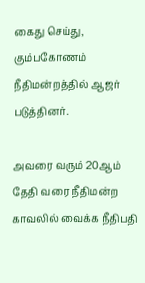கைது செய்து, கும்பகோணம் நீதிமன்றத்தில் ஆஜர் படுத்தினர்.

அவரை வரும் 20ஆம் தேதி வரை நீதிமன்ற காவலில் வைக்க நீதிபதி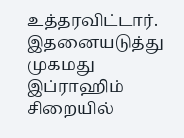உத்தரவிட்டார். இதனையடுத்து முகமது இப்ராஹிம் சிறையில்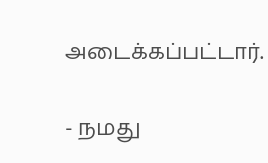அடைக்கப்பட்டார்.

- நமது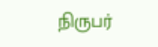நிருபர்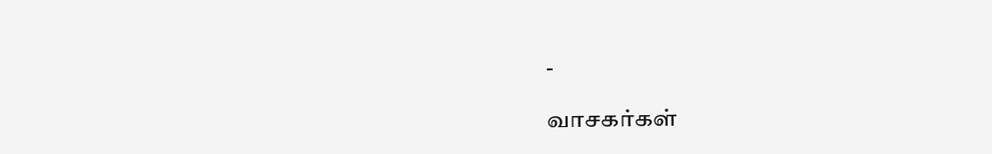-

வாசகர்கள்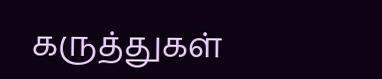கருத்துகள்